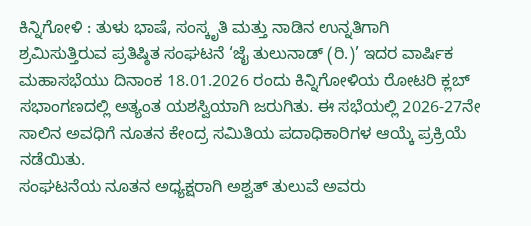ಕಿನ್ನಿಗೋಳಿ : ತುಳು ಭಾಷೆ, ಸಂಸ್ಕೃತಿ ಮತ್ತು ನಾಡಿನ ಉನ್ನತಿಗಾಗಿ ಶ್ರಮಿಸುತ್ತಿರುವ ಪ್ರತಿಷ್ಠಿತ ಸಂಘಟನೆ ‘ಜೈ ತುಲುನಾಡ್ (ರಿ.)’ ಇದರ ವಾರ್ಷಿಕ ಮಹಾಸಭೆಯು ದಿನಾಂಕ 18.01.2026 ರಂದು ಕಿನ್ನಿಗೋಳಿಯ ರೋಟರಿ ಕ್ಲಬ್ ಸಭಾಂಗಣದಲ್ಲಿ ಅತ್ಯಂತ ಯಶಸ್ವಿಯಾಗಿ ಜರುಗಿತು. ಈ ಸಭೆಯಲ್ಲಿ 2026-27ನೇ ಸಾಲಿನ ಅವಧಿಗೆ ನೂತನ ಕೇಂದ್ರ ಸಮಿತಿಯ ಪದಾಧಿಕಾರಿಗಳ ಆಯ್ಕೆ ಪ್ರಕ್ರಿಯೆ ನಡೆಯಿತು.
ಸಂಘಟನೆಯ ನೂತನ ಅಧ್ಯಕ್ಷರಾಗಿ ಅಶ್ವತ್ ತುಲುವೆ ಅವರು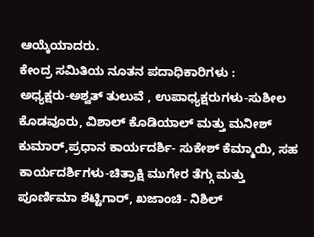ಆಯ್ಕೆಯಾದರು.
ಕೇಂದ್ರ ಸಮಿತಿಯ ನೂತನ ಪದಾಧಿಕಾರಿಗಳು :
ಅಧ್ಯಕ್ಷರು-ಅಶ್ವತ್ ತುಲುವೆ , ಉಪಾಧ್ಯಕ್ಷರುಗಳು-ಸುಶೀಲ ಕೊಡವೂರು, ವಿಶಾಲ್ ಕೊಡಿಯಾಲ್ ಮತ್ತು ಮನೀಶ್ ಕುಮಾರ್,ಪ್ರಧಾನ ಕಾರ್ಯದರ್ಶಿ- ಸುಕೇಶ್ ಕೆಮ್ಮಾಯಿ, ಸಹ ಕಾರ್ಯದರ್ಶಿಗಳು-ಚಿತ್ರಾಕ್ಷಿ ಮುಗೇರ ತೆಗ್ಗು ಮತ್ತು ಪೂರ್ಣಿಮಾ ಶೆಟ್ಟಿಗಾರ್, ಖಜಾಂಚಿ- ನಿಶಿಲ್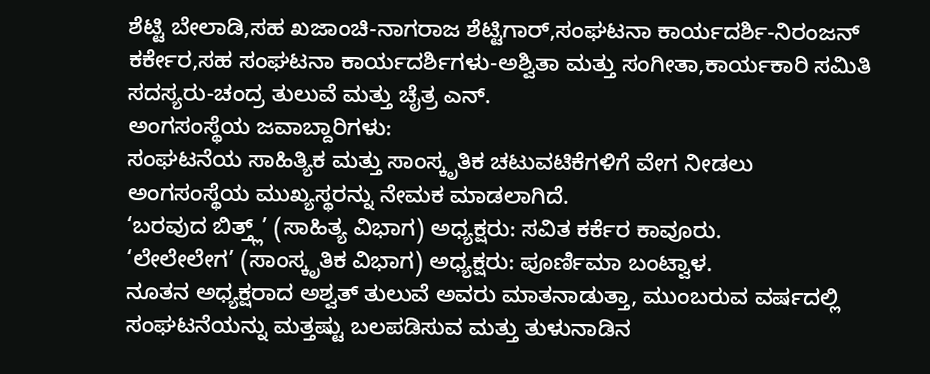ಶೆಟ್ಟಿ ಬೇಲಾಡಿ,ಸಹ ಖಜಾಂಚಿ-ನಾಗರಾಜ ಶೆಟ್ಟಿಗಾರ್,ಸಂಘಟನಾ ಕಾರ್ಯದರ್ಶಿ-ನಿರಂಜನ್ ಕರ್ಕೇರ,ಸಹ ಸಂಘಟನಾ ಕಾರ್ಯದರ್ಶಿಗಳು-ಅಶ್ವಿತಾ ಮತ್ತು ಸಂಗೀತಾ,ಕಾರ್ಯಕಾರಿ ಸಮಿತಿ ಸದಸ್ಯರು-ಚಂದ್ರ ತುಲುವೆ ಮತ್ತು ಚೈತ್ರ ಎನ್.
ಅಂಗಸಂಸ್ಥೆಯ ಜವಾಬ್ದಾರಿಗಳು:
ಸಂಘಟನೆಯ ಸಾಹಿತ್ಯಿಕ ಮತ್ತು ಸಾಂಸ್ಕೃತಿಕ ಚಟುವಟಿಕೆಗಳಿಗೆ ವೇಗ ನೀಡಲು ಅಂಗಸಂಸ್ಥೆಯ ಮುಖ್ಯಸ್ಥರನ್ನು ನೇಮಕ ಮಾಡಲಾಗಿದೆ.
‘ಬರವುದ ಬಿತ್ತ್ಲ್’ (ಸಾಹಿತ್ಯ ವಿಭಾಗ) ಅಧ್ಯಕ್ಷರು: ಸವಿತ ಕರ್ಕೆರ ಕಾವೂರು.
‘ಲೇಲೇಲೇಗ’ (ಸಾಂಸ್ಕೃತಿಕ ವಿಭಾಗ) ಅಧ್ಯಕ್ಷರು: ಪೂರ್ಣಿಮಾ ಬಂಟ್ವಾಳ.
ನೂತನ ಅಧ್ಯಕ್ಷರಾದ ಅಶ್ವತ್ ತುಲುವೆ ಅವರು ಮಾತನಾಡುತ್ತಾ, ಮುಂಬರುವ ವರ್ಷದಲ್ಲಿ ಸಂಘಟನೆಯನ್ನು ಮತ್ತಷ್ಟು ಬಲಪಡಿಸುವ ಮತ್ತು ತುಳುನಾಡಿನ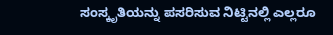ಸಂಸ್ಕೃತಿಯನ್ನು ಪಸರಿಸುವ ನಿಟ್ಟಿನಲ್ಲಿ ಎಲ್ಲರೂ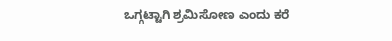ಒಗ್ಗಟ್ಟಾಗಿ ಶ್ರಮಿಸೋಣ ಎಂದು ಕರೆ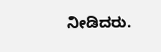ನೀಡಿದರು.